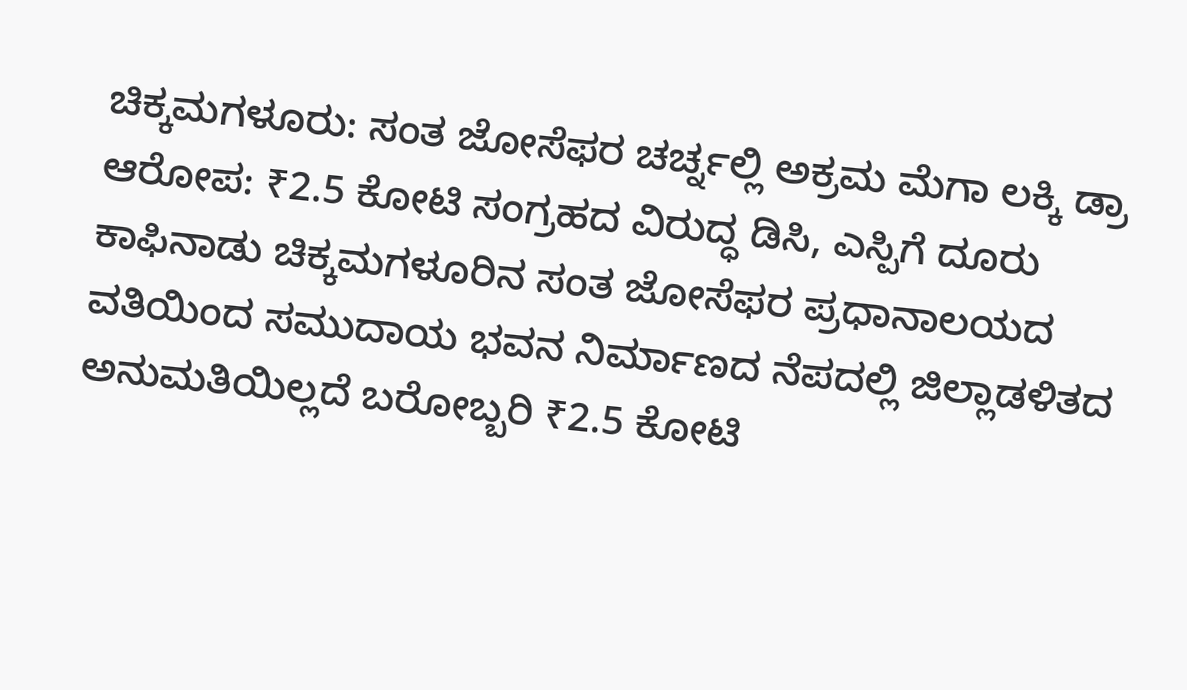ಚಿಕ್ಕಮಗಳೂರು: ಸಂತ ಜೋಸೆಫರ ಚರ್ಚ್ನಲ್ಲಿ ಅಕ್ರಮ ಮೆಗಾ ಲಕ್ಕಿ ಡ್ರಾ ಆರೋಪ: ₹2.5 ಕೋಟಿ ಸಂಗ್ರಹದ ವಿರುದ್ಧ ಡಿಸಿ, ಎಸ್ಪಿಗೆ ದೂರು
ಕಾಫಿನಾಡು ಚಿಕ್ಕಮಗಳೂರಿನ ಸಂತ ಜೋಸೆಫರ ಪ್ರಧಾನಾಲಯದ ವತಿಯಿಂದ ಸಮುದಾಯ ಭವನ ನಿರ್ಮಾಣದ ನೆಪದಲ್ಲಿ ಜಿಲ್ಲಾಡಳಿತದ ಅನುಮತಿಯಿಲ್ಲದೆ ಬರೋಬ್ಬರಿ ₹2.5 ಕೋಟಿ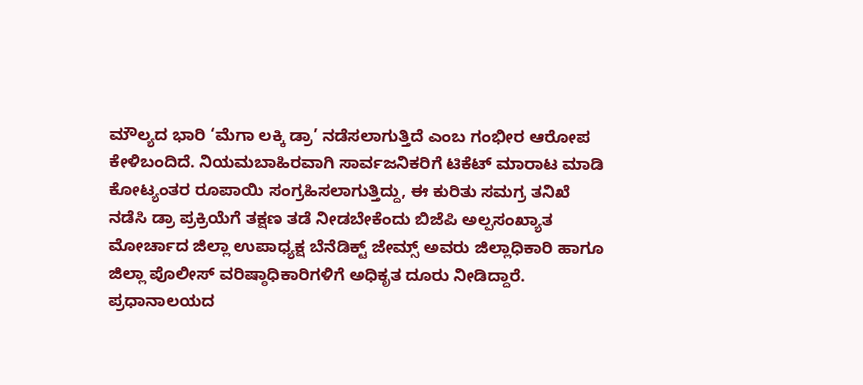ಮೌಲ್ಯದ ಭಾರಿ ‘ಮೆಗಾ ಲಕ್ಕಿ ಡ್ರಾ’ ನಡೆಸಲಾಗುತ್ತಿದೆ ಎಂಬ ಗಂಭೀರ ಆರೋಪ ಕೇಳಿಬಂದಿದೆ. ನಿಯಮಬಾಹಿರವಾಗಿ ಸಾರ್ವಜನಿಕರಿಗೆ ಟಿಕೆಟ್ ಮಾರಾಟ ಮಾಡಿ ಕೋಟ್ಯಂತರ ರೂಪಾಯಿ ಸಂಗ್ರಹಿಸಲಾಗುತ್ತಿದ್ದು, ಈ ಕುರಿತು ಸಮಗ್ರ ತನಿಖೆ ನಡೆಸಿ ಡ್ರಾ ಪ್ರಕ್ರಿಯೆಗೆ ತಕ್ಷಣ ತಡೆ ನೀಡಬೇಕೆಂದು ಬಿಜೆಪಿ ಅಲ್ಪಸಂಖ್ಯಾತ ಮೋರ್ಚಾದ ಜಿಲ್ಲಾ ಉಪಾಧ್ಯಕ್ಷ ಬೆನೆಡಿಕ್ಟ್ ಜೇಮ್ಸ್ ಅವರು ಜಿಲ್ಲಾಧಿಕಾರಿ ಹಾಗೂ ಜಿಲ್ಲಾ ಪೊಲೀಸ್ ವರಿಷ್ಠಾಧಿಕಾರಿಗಳಿಗೆ ಅಧಿಕೃತ ದೂರು ನೀಡಿದ್ದಾರೆ.
ಪ್ರಧಾನಾಲಯದ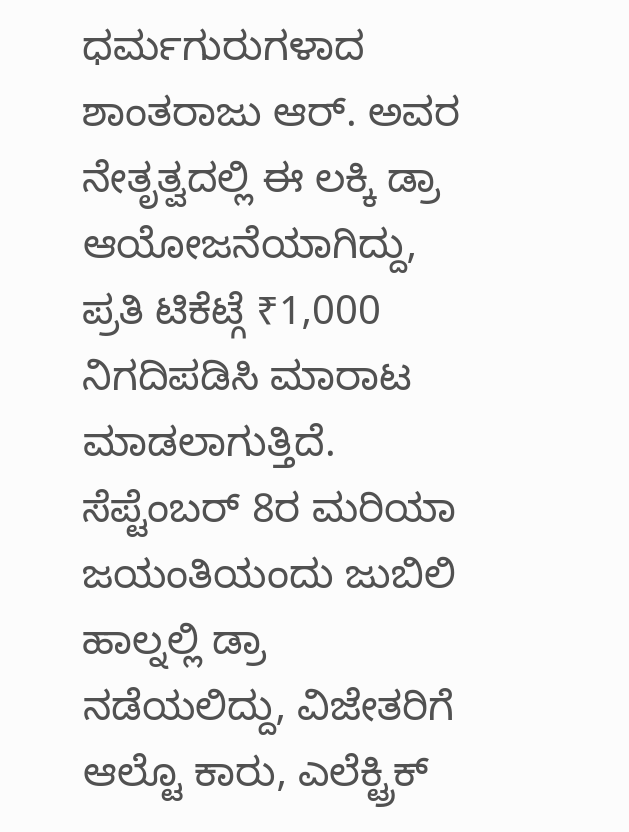ಧರ್ಮಗುರುಗಳಾದ ಶಾಂತರಾಜು ಆರ್. ಅವರ ನೇತೃತ್ವದಲ್ಲಿ ಈ ಲಕ್ಕಿ ಡ್ರಾ ಆಯೋಜನೆಯಾಗಿದ್ದು, ಪ್ರತಿ ಟಿಕೆಟ್ಗೆ ₹1,000 ನಿಗದಿಪಡಿಸಿ ಮಾರಾಟ ಮಾಡಲಾಗುತ್ತಿದೆ. ಸೆಪ್ಟೆಂಬರ್ 8ರ ಮರಿಯಾ ಜಯಂತಿಯಂದು ಜುಬಿಲಿ ಹಾಲ್ನಲ್ಲಿ ಡ್ರಾ ನಡೆಯಲಿದ್ದು, ವಿಜೇತರಿಗೆ ಆಲ್ಟೊ ಕಾರು, ಎಲೆಕ್ಟ್ರಿಕ್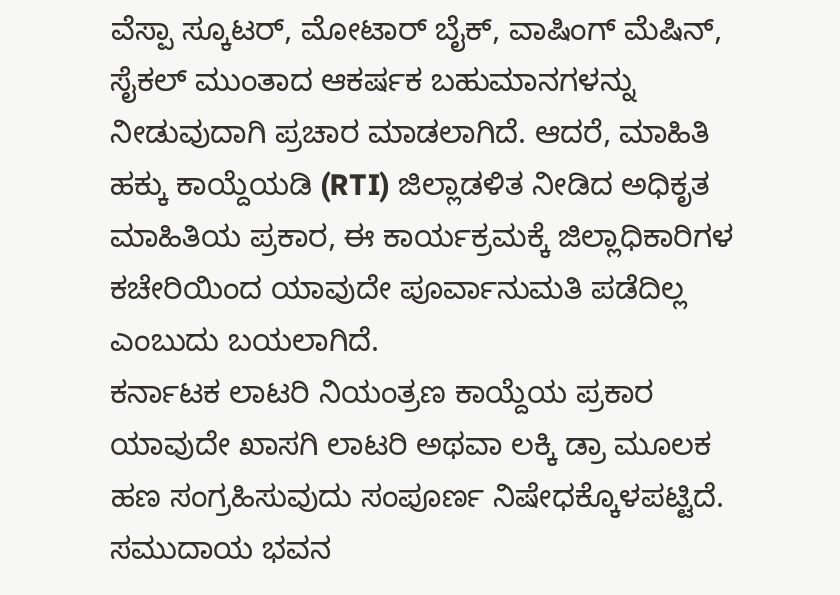ವೆಸ್ಪಾ ಸ್ಕೂಟರ್, ಮೋಟಾರ್ ಬೈಕ್, ವಾಷಿಂಗ್ ಮೆಷಿನ್, ಸೈಕಲ್ ಮುಂತಾದ ಆಕರ್ಷಕ ಬಹುಮಾನಗಳನ್ನು ನೀಡುವುದಾಗಿ ಪ್ರಚಾರ ಮಾಡಲಾಗಿದೆ. ಆದರೆ, ಮಾಹಿತಿ ಹಕ್ಕು ಕಾಯ್ದೆಯಡಿ (RTI) ಜಿಲ್ಲಾಡಳಿತ ನೀಡಿದ ಅಧಿಕೃತ ಮಾಹಿತಿಯ ಪ್ರಕಾರ, ಈ ಕಾರ್ಯಕ್ರಮಕ್ಕೆ ಜಿಲ್ಲಾಧಿಕಾರಿಗಳ ಕಚೇರಿಯಿಂದ ಯಾವುದೇ ಪೂರ್ವಾನುಮತಿ ಪಡೆದಿಲ್ಲ ಎಂಬುದು ಬಯಲಾಗಿದೆ.
ಕರ್ನಾಟಕ ಲಾಟರಿ ನಿಯಂತ್ರಣ ಕಾಯ್ದೆಯ ಪ್ರಕಾರ ಯಾವುದೇ ಖಾಸಗಿ ಲಾಟರಿ ಅಥವಾ ಲಕ್ಕಿ ಡ್ರಾ ಮೂಲಕ ಹಣ ಸಂಗ್ರಹಿಸುವುದು ಸಂಪೂರ್ಣ ನಿಷೇಧಕ್ಕೊಳಪಟ್ಟಿದೆ. ಸಮುದಾಯ ಭವನ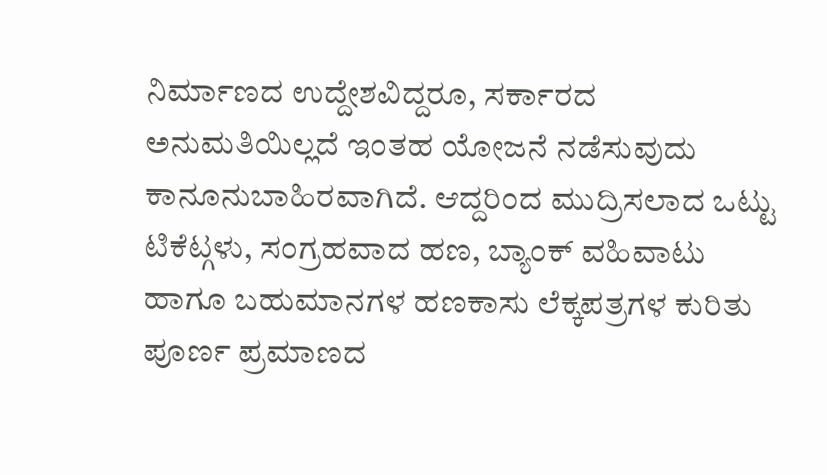ನಿರ್ಮಾಣದ ಉದ್ದೇಶವಿದ್ದರೂ, ಸರ್ಕಾರದ ಅನುಮತಿಯಿಲ್ಲದೆ ಇಂತಹ ಯೋಜನೆ ನಡೆಸುವುದು ಕಾನೂನುಬಾಹಿರವಾಗಿದೆ. ಆದ್ದರಿಂದ ಮುದ್ರಿಸಲಾದ ಒಟ್ಟು ಟಿಕೆಟ್ಗಳು, ಸಂಗ್ರಹವಾದ ಹಣ, ಬ್ಯಾಂಕ್ ವಹಿವಾಟು ಹಾಗೂ ಬಹುಮಾನಗಳ ಹಣಕಾಸು ಲೆಕ್ಕಪತ್ರಗಳ ಕುರಿತು ಪೂರ್ಣ ಪ್ರಮಾಣದ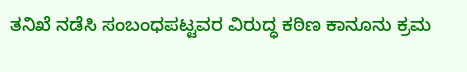ತನಿಖೆ ನಡೆಸಿ ಸಂಬಂಧಪಟ್ಟವರ ವಿರುದ್ಧ ಕಠಿಣ ಕಾನೂನು ಕ್ರಮ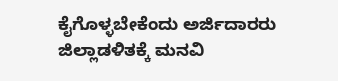ಕೈಗೊಳ್ಳಬೇಕೆಂದು ಅರ್ಜಿದಾರರು ಜಿಲ್ಲಾಡಳಿತಕ್ಕೆ ಮನವಿ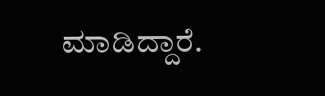ಮಾಡಿದ್ದಾರೆ.